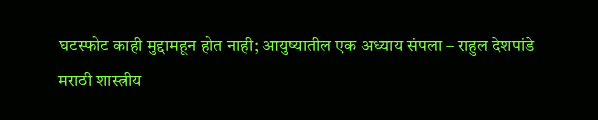घटस्फोट काही मुद्दामहून होत नाही; आयुष्यातील एक अध्याय संपला – राहुल देशपांडे
मराठी शास्त्रीय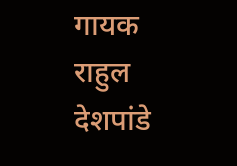गायक राहुल देशपांडे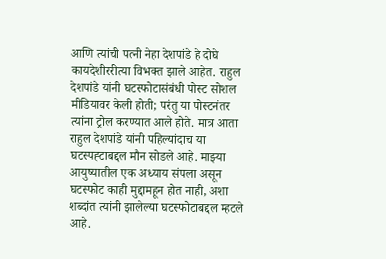आणि त्यांची पत्नी नेहा देशपांडे हे दोघे कायदेशीररीत्या विभक्त झाले आहेत. राहुल देशपांडे यांनी घटस्फोटासंबंधी पोस्ट सोशल मीडियावर केली होती; परंतु या पोस्टनंतर त्यांना ट्रोल करण्यात आले होते. मात्र आता राहुल देशपांडे यांनी पहिल्यांदाच या घटस्पह्टाबद्दल मौन सोडले आहे. माझ्या आयुष्यातील एक अध्याय संपला असून घटस्फोट काही मुद्दामहून होत नाही, अशा शब्दांत त्यांनी झालेल्या घटस्फोटाबद्दल म्हटले आहे.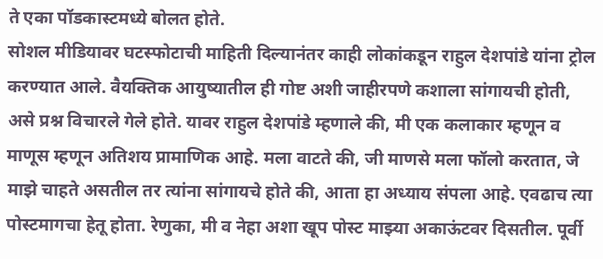ते एका पॉडकास्टमध्ये बोलत होते.
सोशल मीडियावर घटस्फोटाची माहिती दिल्यानंतर काही लोकांकडून राहुल देशपांडे यांना ट्रोल करण्यात आले. वैयक्तिक आयुष्यातील ही गोष्ट अशी जाहीरपणे कशाला सांगायची होती, असे प्रश्न विचारले गेले होते. यावर राहुल देशपांडे म्हणाले की, मी एक कलाकार म्हणून व माणूस म्हणून अतिशय प्रामाणिक आहे. मला वाटते की, जी माणसे मला फॉलो करतात, जे माझे चाहते असतील तर त्यांना सांगायचे होते की, आता हा अध्याय संपला आहे. एवढाच त्या पोस्टमागचा हेतू होता. रेणुका, मी व नेहा अशा खूप पोस्ट माझ्या अकाऊंटवर दिसतील. पूर्वी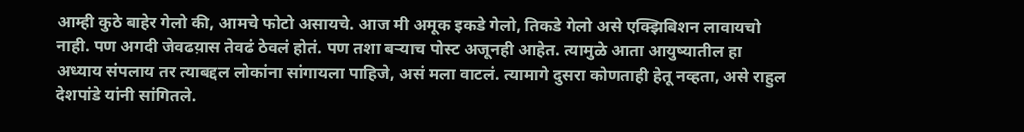आम्ही कुठे बाहेर गेलो की, आमचे फोटो असायचे. आज मी अमूक इकडे गेलो, तिकडे गेलो असे एक्झिबिशन लावायचो नाही. पण अगदी जेवढय़ास तेवढं ठेवलं होतं. पण तशा बऱ्याच पोस्ट अजूनही आहेत. त्यामुळे आता आयुष्यातील हा अध्याय संपलाय तर त्याबद्दल लोकांना सांगायला पाहिजे, असं मला वाटलं. त्यामागे दुसरा कोणताही हेतू नव्हता, असे राहुल देशपांडे यांनी सांगितले.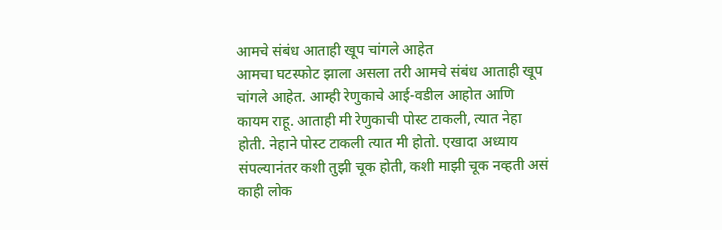आमचे संबंध आताही खूप चांगले आहेत
आमचा घटस्फोट झाला असला तरी आमचे संबंध आताही खूप चांगले आहेत. आम्ही रेणुकाचे आई-वडील आहोत आणि कायम राहू. आताही मी रेणुकाची पोस्ट टाकली, त्यात नेहा होती. नेहाने पोस्ट टाकली त्यात मी होतो. एखादा अध्याय संपल्यानंतर कशी तुझी चूक होती, कशी माझी चूक नव्हती असं काही लोक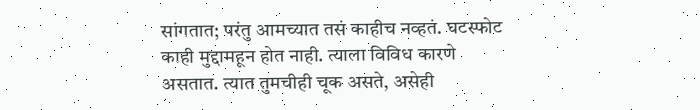सांगतात; परंतु आमच्यात तसं काहीच नव्हतं. घटस्फोट काही मुद्दामहून होत नाही. त्याला विविध कारणे असतात. त्यात तुमचीही चूक असते, असेही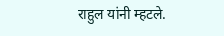राहुल यांनी म्हटले.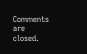Comments are closed.